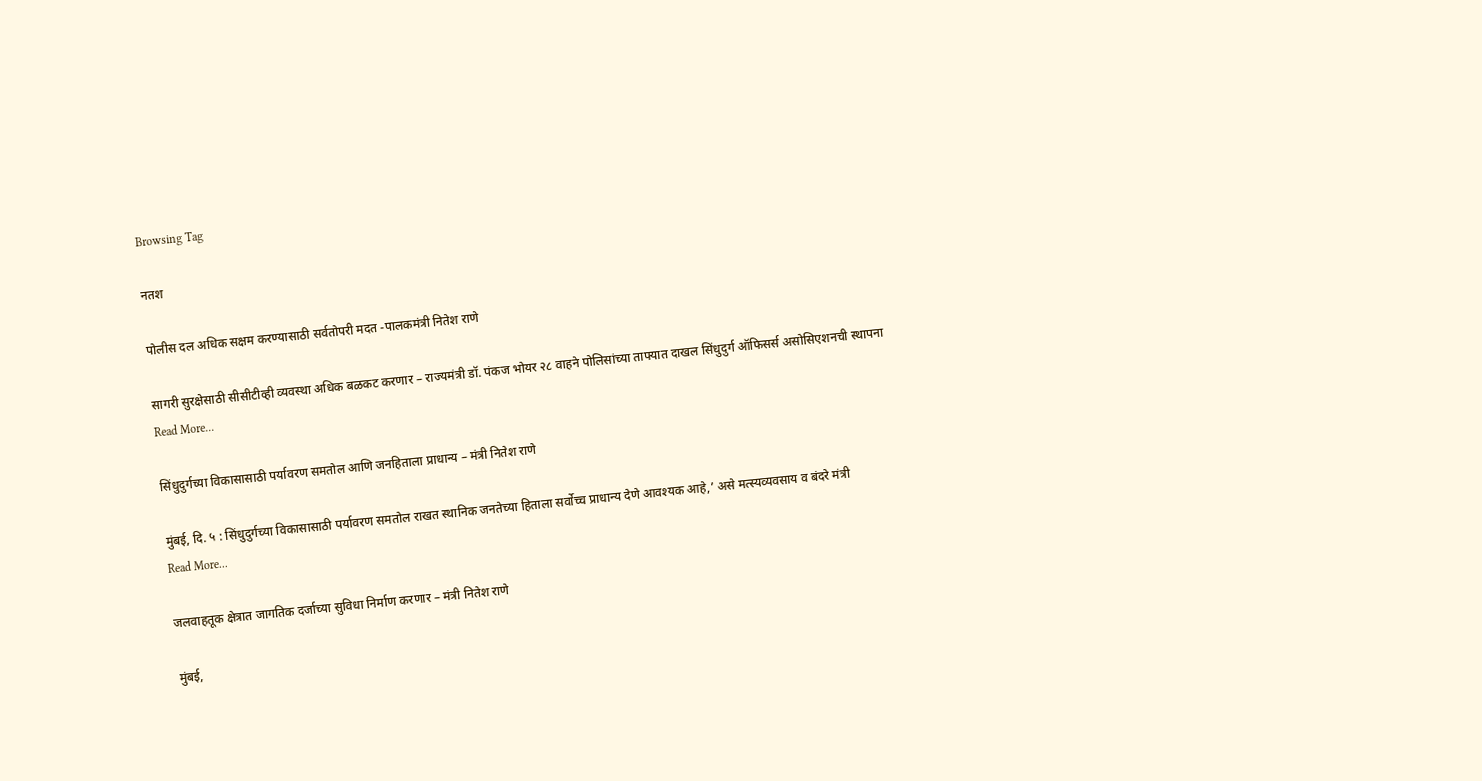Browsing Tag

नतश

पोलीस दल अधिक सक्षम करण्यासाठी सर्वतोपरी मदत -पालकमंत्री नितेश राणे

सागरी सुरक्षेसाठी सीसीटीव्ही व्यवस्था अधिक बळकट करणार – राज्यमंत्री डॉ. पंकज भोयर २८ वाहने पोलिसांच्या ताफ्यात दाखल सिंधुदुर्ग ऑफिसर्स असोसिएशनची स्थापना
Read More...

सिंधुदुर्गच्या विकासासाठी पर्यावरण समतोल आणि जनहिताला प्राधान्य – मंत्री नितेश राणे

मुंबई, दि. ५ : सिंधुदुर्गच्या विकासासाठी पर्यावरण समतोल राखत स्थानिक जनतेच्या हिताला सर्वोच्च प्राधान्य देणे आवश्यक आहे,’ असे मत्स्यव्यवसाय व बंदरे मंत्री
Read More...

जलवाहतूक क्षेत्रात जागतिक दर्जाच्या सुविधा निर्माण करणार – मंत्री नितेश राणे

मुंबई,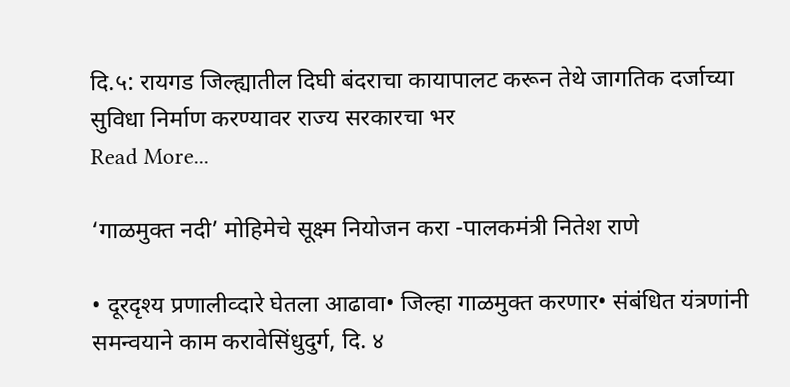दि.५: रायगड जिल्ह्यातील दिघी बंदराचा कायापालट करून तेथे जागतिक दर्जाच्या सुविधा निर्माण करण्यावर राज्य सरकारचा भर
Read More...

‘गाळमुक्त नदी’ मोहिमेचे सूक्ष्म नियोजन करा -पालकमंत्री नितेश राणे

• दूरदृश्य प्रणालीव्दारे घेतला आढावा• जिल्हा गाळमुक्त करणार• संबंधित यंत्रणांनी समन्वयाने काम करावेसिंधुदुर्ग, दि. ४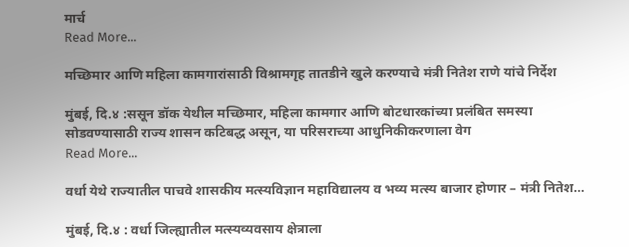मार्च
Read More...

मच्छिमार आणि महिला कामगारांसाठी विश्रामगृह तातडीने खुले करण्याचे मंत्री नितेश राणे यांचे निर्देश

मुंबई, दि.४ :ससून डॉक येथील मच्छिमार, महिला कामगार आणि बोटधारकांच्या प्रलंबित समस्या सोडवण्यासाठी राज्य शासन कटिबद्ध असून, या परिसराच्या आधुनिकीकरणाला वेग
Read More...

वर्धा येथे राज्यातील पाचवे शासकीय मत्स्यविज्ञान महाविद्यालय व भव्य मत्स्य बाजार होणार – मंत्री नितेश…

मुंबई, दि.४ : वर्धा जिल्ह्यातील मत्स्यव्यवसाय क्षेत्राला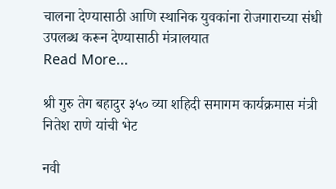चालना देण्यासाठी आणि स्थानिक युवकांना रोजगाराच्या संधी उपलब्ध करून देण्यासाठी मंत्रालयात
Read More...

श्री गुरु तेग बहादुर ३५० व्या शहिदी समागम कार्यक्रमास मंत्री नितेश राणे यांची भेट

नवी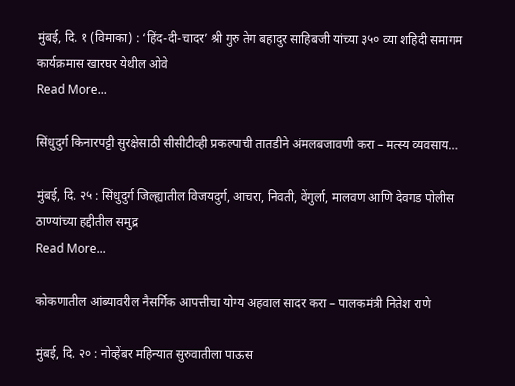मुंबई, दि. १ (विमाका) : ‘हिंद-दी-चादर’ श्री गुरु तेग बहादुर साहिबजी यांच्या ३५० व्या शहिदी समागम कार्यक्रमास खारघर येथील ओवे
Read More...

सिंधुदुर्ग किनारपट्टी सुरक्षेसाठी सीसीटीव्ही प्रकल्पाची तातडीने अंमलबजावणी करा – मत्स्य व्यवसाय…

मुंबई, दि. २५ : सिंधुदुर्ग जिल्ह्यातील विजयदुर्ग, आचरा, निवती, वेंगुर्ला, मालवण आणि देवगड पोलीस ठाण्यांच्या हद्दीतील समुद्र
Read More...

कोकणातील आंब्यावरील नैसर्गिक आपत्तीचा योग्य अहवाल सादर करा – पालकमंत्री नितेश राणे

मुंबई, दि. २० : नोव्हेंबर महिन्यात सुरुवातीला पाऊस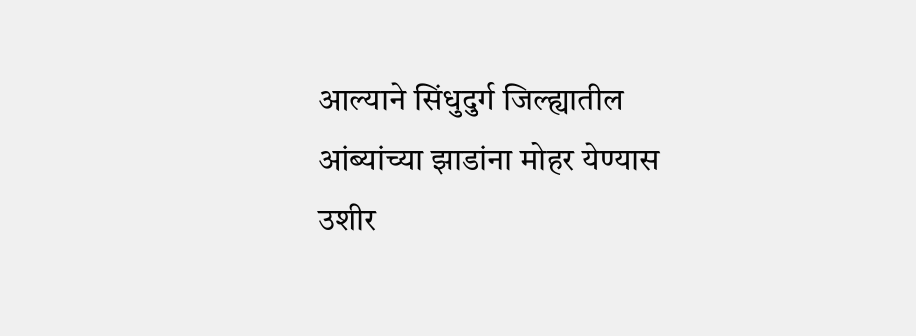आल्याने सिंधुदुर्ग जिल्ह्यातील आंब्यांच्या झाडांना मोहर येण्यास उशीर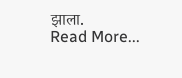झाला.
Read More...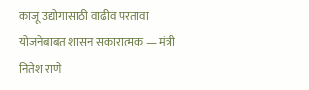काजू उद्योगासाठी वाढीव परतावा योजनेबाबत शासन सकारात्मक — मंत्री नितेश राणे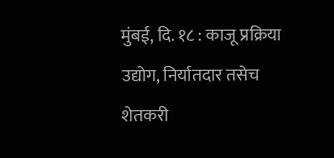मुंबई, दि. १८ : काजू प्रक्रिया उद्योग, निर्यातदार तसेच शेतकरी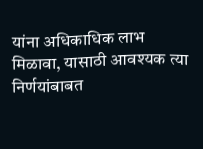यांना अधिकाधिक लाभ मिळावा, यासाठी आवश्यक त्या निर्णयांबाबत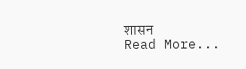शासन
Read More...